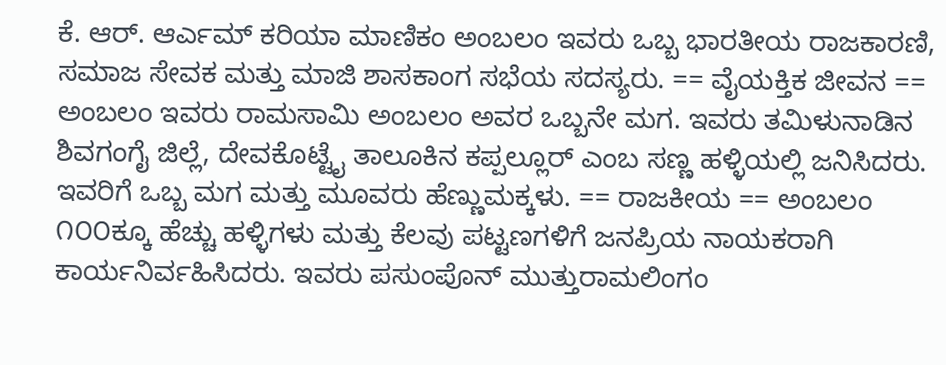ಕೆ. ಆರ್. ಆರ್ಎಮ್ ಕರಿಯಾ ಮಾಣಿಕಂ ಅಂಬಲಂ ಇವರು ಒಬ್ಬ ಭಾರತೀಯ ರಾಜಕಾರಣಿ, ಸಮಾಜ ಸೇವಕ ಮತ್ತು ಮಾಜಿ ಶಾಸಕಾಂಗ ಸಭೆಯ ಸದಸ್ಯರು. == ವೈಯಕ್ತಿಕ ಜೀವನ == ಅಂಬಲಂ ಇವರು ರಾಮಸಾಮಿ ಅಂಬಲಂ ಅವರ ಒಬ್ಬನೇ ಮಗ. ಇವರು ತಮಿಳುನಾಡಿನ ಶಿವಗಂಗೈ ಜಿಲ್ಲೆ, ದೇವಕೊಟ್ಟೈ ತಾಲೂಕಿನ ಕಪ್ಪಲ್ಲೂರ್ ಎಂಬ ಸಣ್ಣ ಹಳ್ಳಿಯಲ್ಲಿ ಜನಿಸಿದರು. ಇವರಿಗೆ ಒಬ್ಬ ಮಗ ಮತ್ತು ಮೂವರು ಹೆಣ್ಣುಮಕ್ಕಳು. == ರಾಜಕೀಯ == ಅಂಬಲಂ ೧೦೦ಕ್ಕೂ ಹೆಚ್ಚು ಹಳ್ಳಿಗಳು ಮತ್ತು ಕೆಲವು ಪಟ್ಟಣಗಳಿಗೆ ಜನಪ್ರಿಯ ನಾಯಕರಾಗಿ ಕಾರ್ಯನಿರ್ವಹಿಸಿದರು. ಇವರು ಪಸುಂಪೊನ್ ಮುತ್ತುರಾಮಲಿಂಗಂ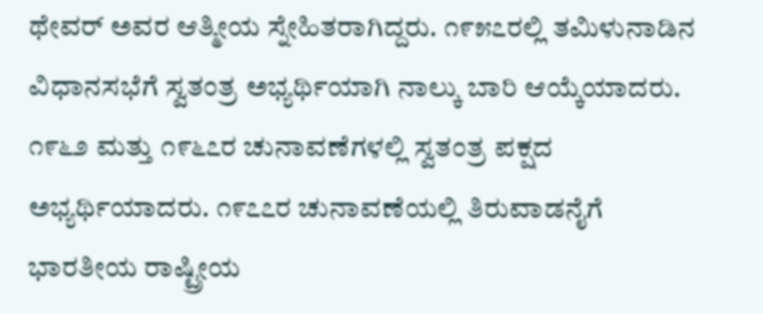ಥೇವರ್ ಅವರ ಆತ್ಮೀಯ ಸ್ನೇಹಿತರಾಗಿದ್ದರು. ೧೯೫೭ರಲ್ಲಿ ತಮಿಳುನಾಡಿನ ವಿಧಾನಸಭೆಗೆ ಸ್ವತಂತ್ರ ಅಭ್ಯರ್ಥಿಯಾಗಿ ನಾಲ್ಕು ಬಾರಿ ಆಯ್ಕೆಯಾದರು. ೧೯೬೨ ಮತ್ತು ೧೯೬೭ರ ಚುನಾವಣೆಗಳಲ್ಲಿ ಸ್ವತಂತ್ರ ಪಕ್ಷದ ಅಭ್ಯರ್ಥಿಯಾದರು. ೧೯೭೭ರ ಚುನಾವಣೆಯಲ್ಲಿ ತಿರುವಾಡನೈಗೆ ಭಾರತೀಯ ರಾಷ್ಟ್ರೀಯ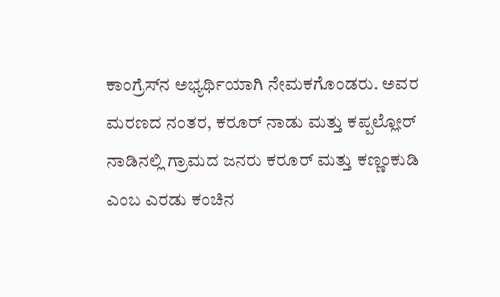ಕಾಂಗ್ರೆಸ್‌ನ ಅಭ್ಯರ್ಥಿಯಾಗಿ ನೇಮಕಗೊಂಡರು. ಅವರ ಮರಣದ ನಂತರ, ಕರೂರ್ ನಾಡು ಮತ್ತು ಕಪ್ಪಲ್ಲೋರ್ ನಾಡಿನಲ್ಲಿ ಗ್ರಾಮದ ಜನರು ಕರೂರ್ ಮತ್ತು ಕಣ್ಣಂಕುಡಿ ಎಂಬ ಎರಡು ಕಂಚಿನ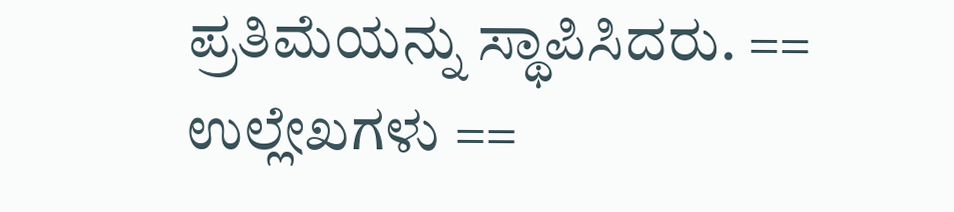ಪ್ರತಿಮೆಯನ್ನು ಸ್ಥಾಪಿಸಿದರು. == ಉಲ್ಲೇಖಗಳು ==